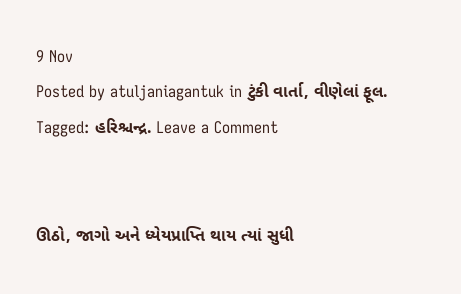9 Nov
Posted by atuljaniagantuk in ટુંકી વાર્તા, વીણેલાં ફૂલ. Tagged: હરિશ્ચન્દ્ર. Leave a Comment


ઊઠો, જાગો અને ધ્યેયપ્રાપ્તિ થાય ત્યાં સુધી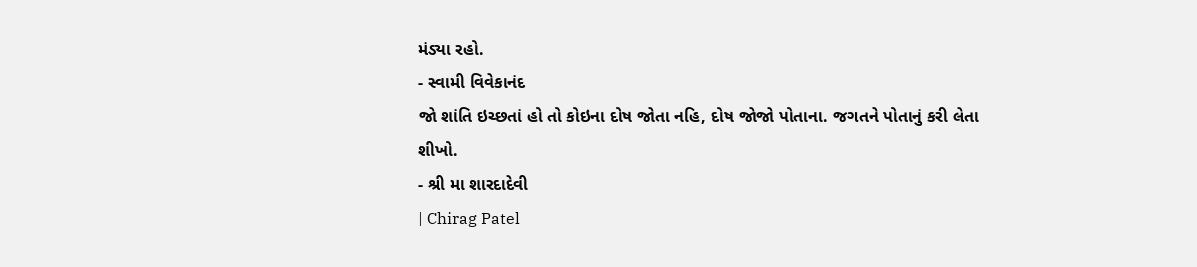મંડ્યા રહો.
- સ્વામી વિવેકાનંદ
જો શાંતિ ઇચ્છતાં હો તો કોઇના દોષ જોતા નહિ, દોષ જોજો પોતાના. જગતને પોતાનું કરી લેતા શીખો.
- શ્રી મા શારદાદેવી
| Chirag Patel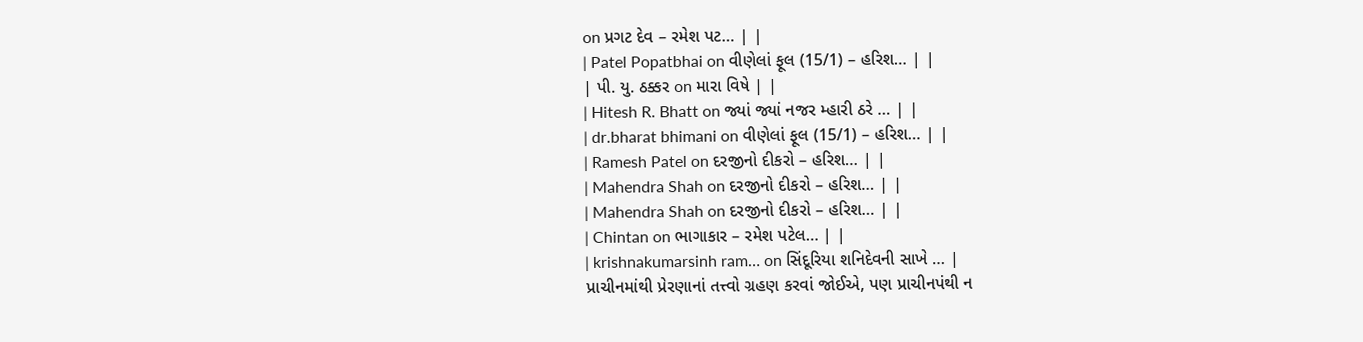on પ્રગટ દેવ – રમેશ પટ… | |
| Patel Popatbhai on વીણેલાં ફૂલ (15/1) – હરિશ… | |
| પી. યુ. ઠક્કર on મારા વિષે | |
| Hitesh R. Bhatt on જ્યાં જ્યાં નજર મ્હારી ઠરે … | |
| dr.bharat bhimani on વીણેલાં ફૂલ (15/1) – હરિશ… | |
| Ramesh Patel on દરજીનો દીકરો – હરિશ… | |
| Mahendra Shah on દરજીનો દીકરો – હરિશ… | |
| Mahendra Shah on દરજીનો દીકરો – હરિશ… | |
| Chintan on ભાગાકાર – રમેશ પટેલ… | |
| krishnakumarsinh ram… on સિંદૂરિયા શનિદેવની સાખે … |
પ્રાચીનમાંથી પ્રેરણાનાં તત્ત્વો ગ્રહણ કરવાં જોઈએ, પણ પ્રાચીનપંથી ન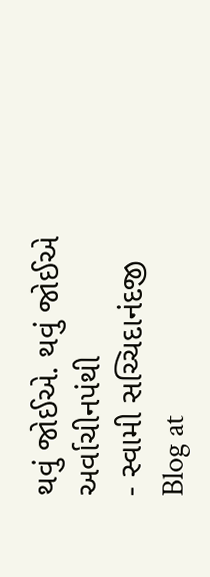થવું જોઈએ. થવું જોઈએ અર્વાચીનપંથી
- સ્વામી સચ્ચિદાનંદજી
Blog at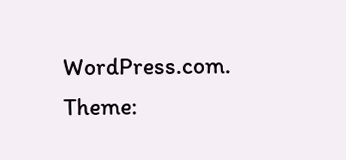WordPress.com. Theme: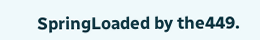SpringLoaded by the449.